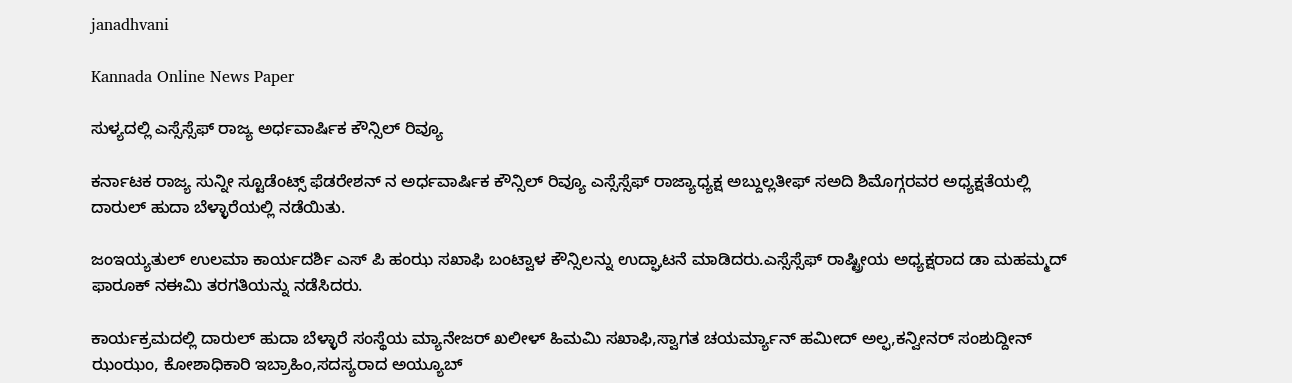janadhvani

Kannada Online News Paper

ಸುಳ್ಯದಲ್ಲಿ ಎಸ್ಸೆಸ್ಸೆಫ್ ರಾಜ್ಯ ಅರ್ಧವಾರ್ಷಿಕ ಕೌನ್ಸಿಲ್ ರಿವ್ಯೂ

ಕರ್ನಾಟಕ ರಾಜ್ಯ ಸುನ್ನೀ ಸ್ಟೂಡೆಂಟ್ಸ್ ಫೆಡರೇಶನ್ ನ ಅರ್ಧವಾರ್ಷಿಕ ಕೌನ್ಸಿಲ್ ರಿವ್ಯೂ ಎಸ್ಸೆಸ್ಸೆಫ್ ರಾಜ್ಯಾಧ್ಯಕ್ಷ ಅಬ್ದುಲ್ಲತೀಫ್ ಸಅದಿ ಶಿಮೊಗ್ಗರವರ ಅಧ್ಯಕ್ಷತೆಯಲ್ಲಿ ದಾರುಲ್ ಹುದಾ ಬೆಳ್ಳಾರೆಯಲ್ಲಿ ನಡೆಯಿತು.

ಜಂಇಯ್ಯತುಲ್ ಉಲಮಾ ಕಾರ್ಯದರ್ಶಿ ಎಸ್ ಪಿ ಹಂಝ ಸಖಾಫಿ ಬಂಟ್ವಾಳ ಕೌನ್ಸಿಲನ್ನು ಉದ್ಘಾಟನೆ ಮಾಡಿದರು.ಎಸ್ಸೆಸ್ಸೆಫ್ ರಾಷ್ಟ್ರೀಯ ಅಧ್ಯಕ್ಷರಾದ ಡಾ ಮಹಮ್ಮದ್ ಫಾರೂಕ್ ನಈಮಿ ತರಗತಿಯನ್ನು ನಡೆಸಿದರು.

ಕಾರ್ಯಕ್ರಮದಲ್ಲಿ ದಾರುಲ್ ಹುದಾ ಬೆಳ್ಳಾರೆ ಸಂಸ್ಥೆಯ ಮ್ಯಾನೇಜರ್ ಖಲೀಳ್ ಹಿಮಮಿ ಸಖಾಫಿ,ಸ್ವಾಗತ ಚಯರ್ಮ್ಯಾನ್ ಹಮೀದ್ ಅಲ್ಫ,ಕನ್ವೀನರ್ ಸಂಶುದ್ದೀನ್ ಝಂಝಂ, ಕೋಶಾಧಿಕಾರಿ ಇಬ್ರಾಹಿಂ,ಸದಸ್ಯರಾದ ಅಯ್ಯೂಬ್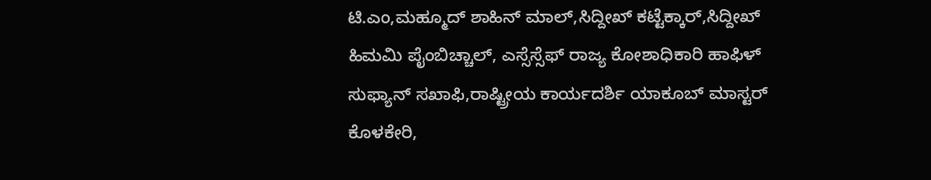ಟಿ.ಎಂ,ಮಹ್ಮೂದ್ ಶಾಹಿನ್ ಮಾಲ್,ಸಿದ್ದೀಖ್ ಕಟ್ಟೆಕ್ಕಾರ್,ಸಿದ್ದೀಖ್ ಹಿಮಮಿ ಪೈಂಬಿಚ್ಚಾಲ್, ಎಸ್ಸೆಸ್ಸೆಫ್ ರಾಜ್ಯ ಕೋಶಾಧಿಕಾರಿ ಹಾಫಿಳ್ ಸುಫ್ಯಾನ್ ಸಖಾಫಿ,ರಾಷ್ಟ್ರೀಯ ಕಾರ್ಯದರ್ಶಿ ಯಾಕೂಬ್ ಮಾಸ್ಟರ್ ಕೊಳಕೇರಿ,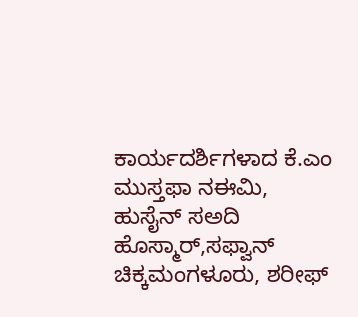ಕಾರ್ಯದರ್ಶಿಗಳಾದ ಕೆ.ಎಂ ಮುಸ್ತಫಾ ನಈಮಿ, ಹುಸೈನ್ ಸಅದಿ ಹೊಸ್ಮಾರ್,ಸಫ್ವಾನ್ ಚಿಕ್ಕಮಂಗಳೂರು, ಶರೀಫ್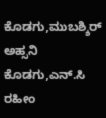ಕೊಡಗು,ಮುಬಶ್ಶಿರ್ ಅಹ್ಸನಿ ಕೊಡಗು,ಎನ್.ಸಿ ರಹೀಂ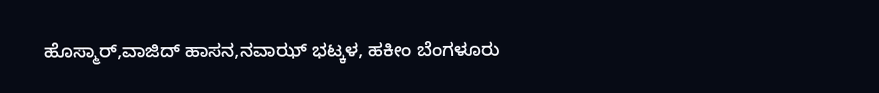ಹೊಸ್ಮಾರ್,ವಾಜಿದ್ ಹಾಸನ,ನವಾಝ್ ಭಟ್ಕಳ, ಹಕೀಂ ಬೆಂಗಳೂರು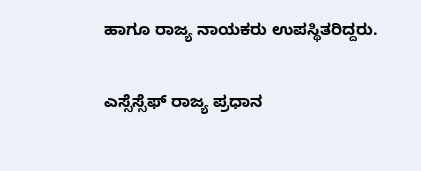ಹಾಗೂ ರಾಜ್ಯ ನಾಯಕರು ಉಪಸ್ಥಿತರಿದ್ದರು.

ಎಸ್ಸೆಸ್ಸೆಫ್ ರಾಜ್ಯ ಪ್ರಧಾನ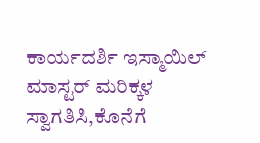ಕಾರ್ಯದರ್ಶಿ ಇಸ್ಮಾಯಿಲ್ ಮಾಸ್ಟರ್ ಮರಿಕ್ಕಳ ಸ್ವಾಗತಿಸಿ,ಕೊನೆಗೆ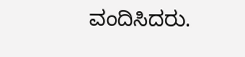ವಂದಿಸಿದರು.